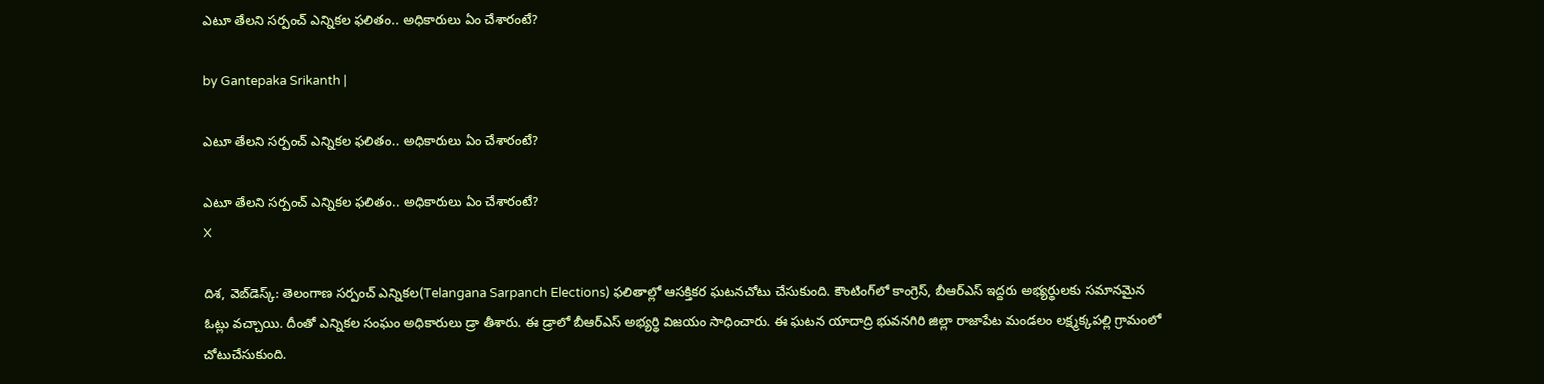ఎటూ తేలని సర్పంచ్ ఎన్నికల ఫలితం.. అధికారులు ఏం చేశారంటే?

by Gantepaka Srikanth |

ఎటూ తేలని సర్పంచ్ ఎన్నికల ఫలితం.. అధికారులు ఏం చేశారంటే?

ఎటూ తేలని సర్పంచ్ ఎన్నికల ఫలితం.. అధికారులు ఏం చేశారంటే?
X

దిశ, వెబ్‌డెస్క్: తెలంగాణ సర్పంచ్ ఎన్నికల(Telangana Sarpanch Elections) ఫలితాల్లో ఆసక్తికర ఘటనచోటు చేసుకుంది. కౌంటింగ్‌లో కాంగ్రెస్, బీఆర్ఎస్ ఇద్దరు అభ్యర్థులకు సమానమైన ఓట్లు వచ్చాయి. దీంతో ఎన్నికల సంఘం అధికారులు డ్రా తీశారు. ఈ డ్రాలో బీఆర్ఎస్ అభ్యర్థి విజయం సాధించారు. ఈ ఘటన యాదాద్రి భువనగిరి జిల్లా రాజాపేట మండలం లక్ష్మక్కపల్లి గ్రామంలో చోటుచేసుకుంది.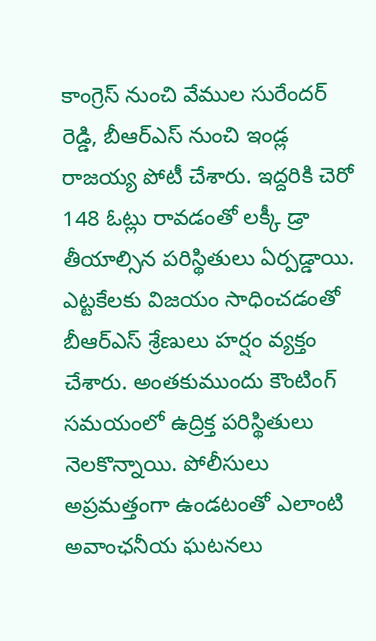కాంగ్రెస్ నుంచి వేముల సురేందర్ రెడ్డి, బీఆర్ఎస్ నుంచి ఇండ్ల రాజయ్య పోటీ చేశారు. ఇద్దరికి చెరో 148 ఓట్లు రావడంతో లక్కీ డ్రా తీయాల్సిన పరిస్థితులు ఏర్పడ్డాయి. ఎట్టకేలకు విజయం సాధించడంతో బీఆర్ఎస్ శ్రేణులు హర్షం వ్యక్తం చేశారు. అంతకుముందు కౌంటింగ్ సమయంలో ఉద్రిక్త పరిస్థితులు నెలకొన్నాయి. పోలీసులు అప్రమత్తంగా ఉండటంతో ఎలాంటి అవాంఛనీయ ఘటనలు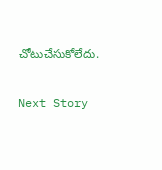చోటుచేసుకోలేదు.

Next Story